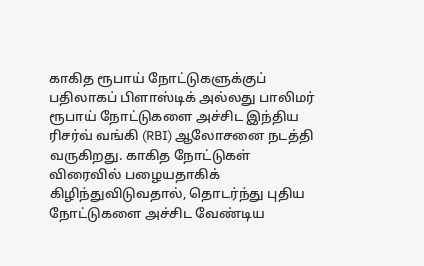காகித ரூபாய் நோட்டுகளுக்குப் பதிலாகப் பிளாஸ்டிக் அல்லது பாலிமர் ரூபாய் நோட்டுகளை அச்சிட இந்திய ரிசர்வ் வங்கி (RBI) ஆலோசனை நடத்தி வருகிறது. காகித நோட்டுகள் விரைவில் பழையதாகிக் கிழிந்துவிடுவதால், தொடர்ந்து புதிய நோட்டுகளை அச்சிட வேண்டிய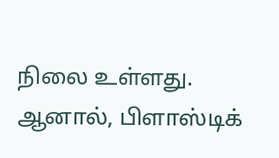நிலை உள்ளது. ஆனால், பிளாஸ்டிக்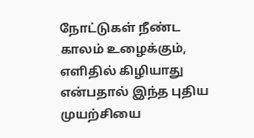நோட்டுகள் நீண்ட காலம் உழைக்கும், எளிதில் கிழியாது என்பதால் இந்த புதிய முயற்சியை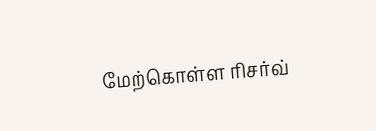மேற்கொள்ள ரிசர்வ்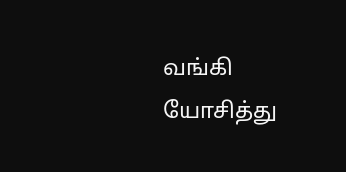வங்கி யோசித்து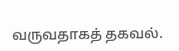வருவதாகத் தகவல்.